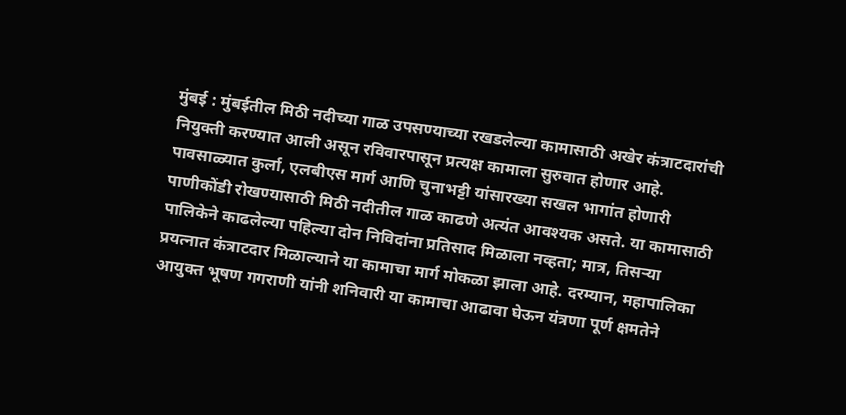मुंबई : मुंबईतील मिठी नदीच्या गाळ उपसण्याच्या रखडलेल्या कामासाठी अखेर कंत्राटदारांची नियुक्ती करण्यात आली असून रविवारपासून प्रत्यक्ष कामाला सुरुवात होणार आहे. पावसाळ्यात कुर्ला, एलबीएस मार्ग आणि चुनाभट्टी यांसारख्या सखल भागांत होणारी पाणीकोंडी रोखण्यासाठी मिठी नदीतील गाळ काढणे अत्यंत आवश्यक असते. या कामासाठी पालिकेने काढलेल्या पहिल्या दोन निविदांना प्रतिसाद मिळाला नव्हता; मात्र, तिसऱ्या प्रयत्नात कंत्राटदार मिळाल्याने या कामाचा मार्ग मोकळा झाला आहे. दरम्यान, महापालिका आयुक्त भूषण गगराणी यांनी शनिवारी या कामाचा आढावा घेऊन यंत्रणा पूर्ण क्षमतेने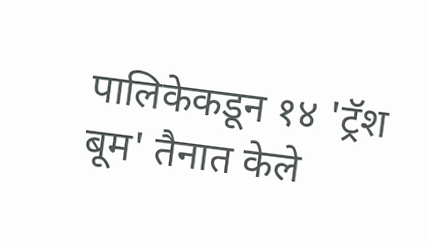पालिकेकडून १४ 'ट्रॅश बूम' तैनात केले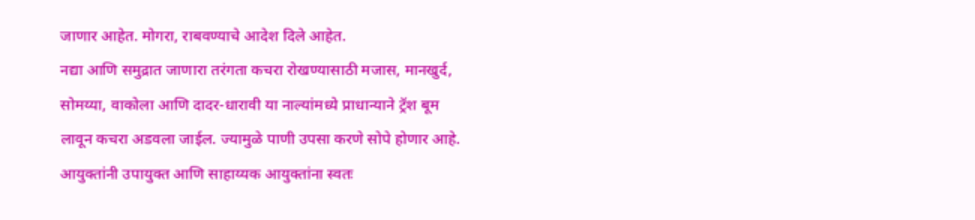जाणार आहेत. मोगरा, राबवण्याचे आदेश दिले आहेत.
नद्या आणि समुद्रात जाणारा तरंगता कचरा रोखण्यासाठी मजास, मानखुर्द, सोमय्या, वाकोला आणि दादर-धारावी या नाल्यांमध्ये प्राधान्याने ट्रॅश बूम लावून कचरा अडवला जाईल. ज्यामुळे पाणी उपसा करणे सोपे होणार आहे. आयुक्तांनी उपायुक्त आणि साहाय्यक आयुक्तांना स्वतः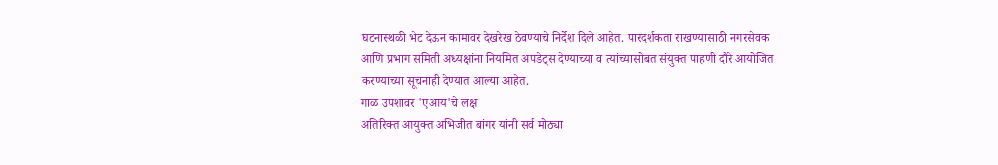घटनास्थळी भेट देऊन कामावर देखरेख ठेवण्याचे निर्देश दिले आहेत. पारदर्शकता राखण्यासाठी नगरसेवक आणि प्रभाग समिती अध्यक्षांना नियमित अपडेट्स देण्याच्या व त्यांच्यासोबत संयुक्त पाहणी दौरे आयोजित करण्याच्या सूचनाही देण्यात आल्या आहेत.
गाळ उपशावर 'एआय'चे लक्ष
अतिरिक्त आयुक्त अभिजीत बांगर यांनी सर्व मोठ्या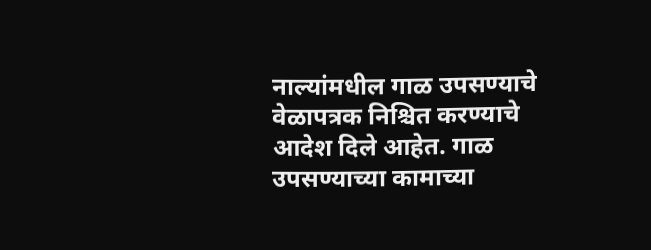नाल्यांमधील गाळ उपसण्याचे वेळापत्रक निश्चित करण्याचे आदेश दिले आहेत. गाळ उपसण्याच्या कामाच्या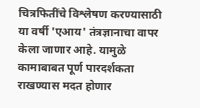चित्रफितींचे विश्लेषण करण्यासाठी या वर्षी 'एआय' तंत्रज्ञानाचा वापर केला जाणार आहे. यामुळे कामाबाबत पूर्ण पारदर्शकता राखण्यास मदत होणार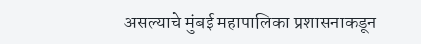असल्याचे मुंबई महापालिका प्रशासनाकडून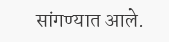सांगण्यात आले.